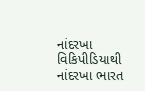નાંદરખા
વિકિપીડિયાથી
નાંદરખા ભારત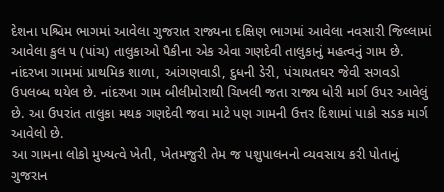દેશના પશ્ચિમ ભાગમાં આવેલા ગુજરાત રાજ્યના દક્ષિણ ભાગમાં આવેલા નવસારી જિલ્લામાં આવેલા કુલ ૫ (પાંચ) તાલુકાઓ પૈકીના એક એવા ગણદેવી તાલુકાનું મહત્વનું ગામ છે. નાંદરખા ગામમાં પ્રાથમિક શાળા, આંગણવાડી, દુધની ડેરી, પંચાયતઘર જેવી સગવડો ઉપલબ્ધ થયેલ છે. નાંદરખા ગામ બીલીમોરાથી ચિખલી જતા રાજ્ય ધોરી માર્ગ ઉપર આવેલું છે. આ ઉપરાંત તાલુકા મથક ગણદેવી જવા માટે પણ ગામની ઉત્તર દિશામાં પાકો સડક માર્ગ આવેલો છે.
આ ગામના લોકો મુખ્યત્વે ખેતી, ખેતમજુરી તેમ જ પશુપાલનનો વ્યવસાય કરી પોતાનું ગુજરાન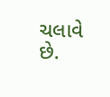ચલાવે છે.